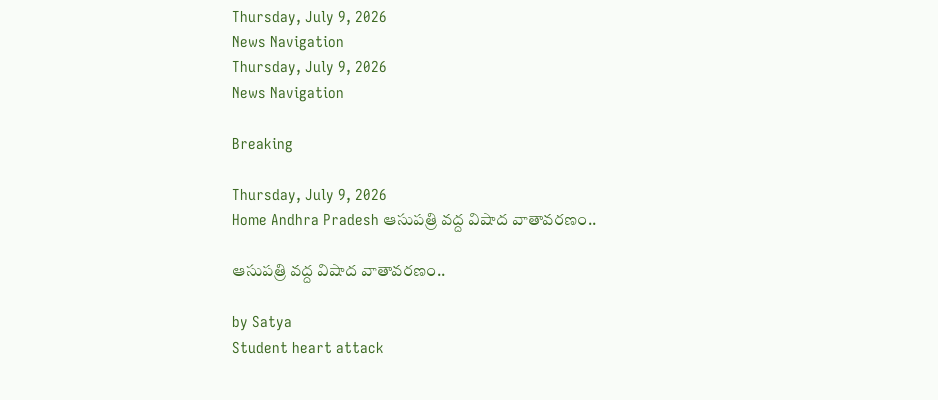Thursday, July 9, 2026
News Navigation
Thursday, July 9, 2026
News Navigation

Breaking

Thursday, July 9, 2026
Home Andhra Pradesh ఆసుపత్రి వద్ద విషాద వాతావరణం..

ఆసుపత్రి వద్ద విషాద వాతావరణం..

by Satya
Student heart attack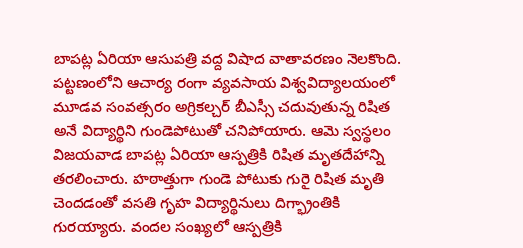బాపట్ల ఏరియా ఆసుపత్రి వద్ద విషాద వాతావరణం నెలకొంది. పట్టణంలోని ఆచార్య రంగా వ్యవసాయ విశ్వవిద్యాలయంలో మూడవ సంవత్సరం అగ్రికల్చర్ బీఎస్సీ చదువుతున్న రిషిత అనే విద్యార్థిని గుండెపోటుతో చనిపోయారు. ఆమె స్వస్థలం విజయవాడ బాపట్ల ఏరియా ఆస్పత్రికి రిషిత మృతదేహాన్ని తరలించారు. హఠాత్తుగా గుండె పోటుకు గురై రిషిత మృతి చెందడంతో వసతి గృహ విద్యార్థినులు దిగ్భ్రాంతికి గురయ్యారు. వందల సంఖ్యలో ఆస్పత్రికి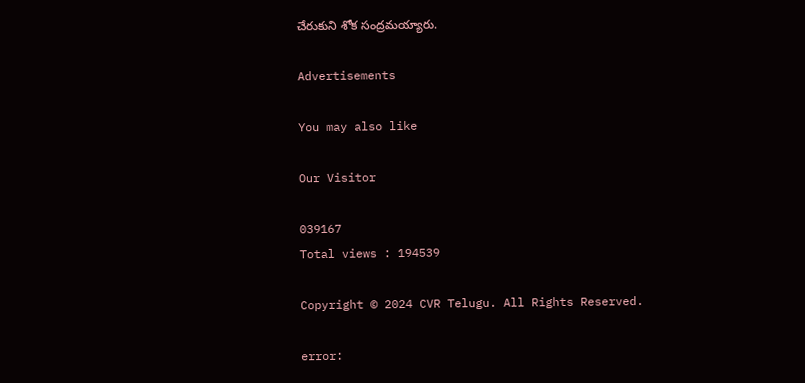చేరుకుని శోక సంద్రమయ్యారు.

Advertisements

You may also like

Our Visitor

039167
Total views : 194539

Copyright © 2024 CVR Telugu. All Rights Reserved.

error: